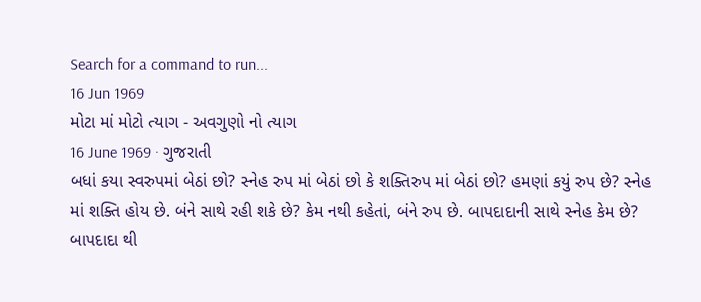Search for a command to run...
16 Jun 1969
મોટા માં મોટો ત્યાગ - અવગુણો નો ત્યાગ
16 June 1969 · ગુજરાતી
બધાં કયા સ્વરુપમાં બેઠાં છો? સ્નેહ રુપ માં બેઠાં છો કે શક્તિરુપ માં બેઠાં છો? હમણાં કયું રુપ છે? સ્નેહ માં શક્તિ હોય છે. બંને સાથે રહી શકે છે? કેમ નથી કહેતાં, બંને રુપ છે. બાપદાદાની સાથે સ્નેહ કેમ છે? બાપદાદા થી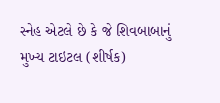સ્નેહ એટલે છે કે જે શિવબાબાનું મુખ્ય ટાઇટલ (શીર્ષક)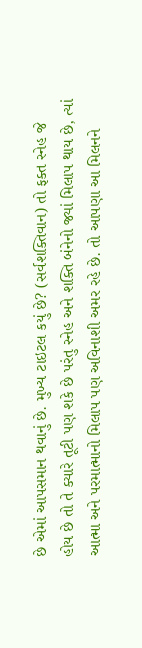છે એમાં આપસમાન થવાનું છે. મુખ્ય ટાઇટલ કયું છે? (સર્વશક્તિવાન) તો ફક્ત સ્નેહ જે હોય છે તો તે ક્યારે તૂટી પણ શકે છે પરંતુ સ્નેહ અને શક્તિ બંનેનો જ્યાં મિલાપ થાય છે, ત્યાં આત્મા અને પરમાત્માનો મિલાપ પણ અવિનાશી અમર રહે છે. તો આપણા આ મિલનને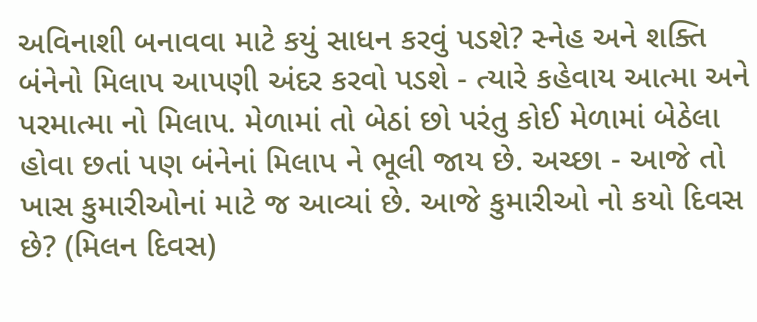અવિનાશી બનાવવા માટે કયું સાધન કરવું પડશે? સ્નેહ અને શક્તિ બંનેનો મિલાપ આપણી અંદર કરવો પડશે - ત્યારે કહેવાય આત્મા અને પરમાત્મા નો મિલાપ. મેળામાં તો બેઠાં છો પરંતુ કોઈ મેળામાં બેઠેલા હોવા છતાં પણ બંનેનાં મિલાપ ને ભૂલી જાય છે. અચ્છા - આજે તો ખાસ કુમારીઓનાં માટે જ આવ્યાં છે. આજે કુમારીઓ નો કયો દિવસ છે? (મિલન દિવસ)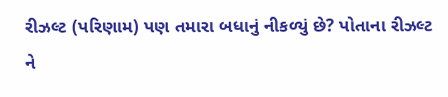રીઝલ્ટ (પરિણામ) પણ તમારા બધાનું નીકળ્યું છે? પોતાના રીઝલ્ટ ને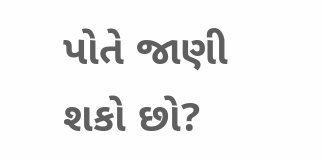પોતે જાણી શકો છો?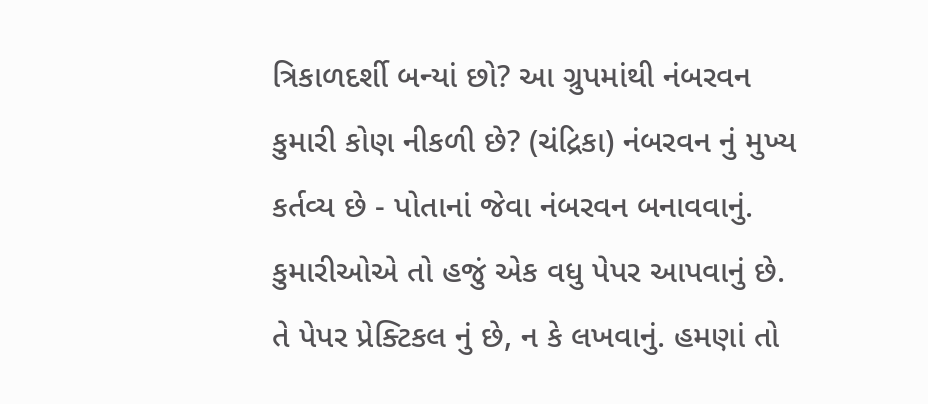ત્રિકાળદર્શી બન્યાં છો? આ ગ્રુપમાંથી નંબરવન કુમારી કોણ નીકળી છે? (ચંદ્રિકા) નંબરવન નું મુખ્ય કર્તવ્ય છે - પોતાનાં જેવા નંબરવન બનાવવાનું. કુમારીઓએ તો હજું એક વધુ પેપર આપવાનું છે. તે પેપર પ્રેક્ટિકલ નું છે, ન કે લખવાનું. હમણાં તો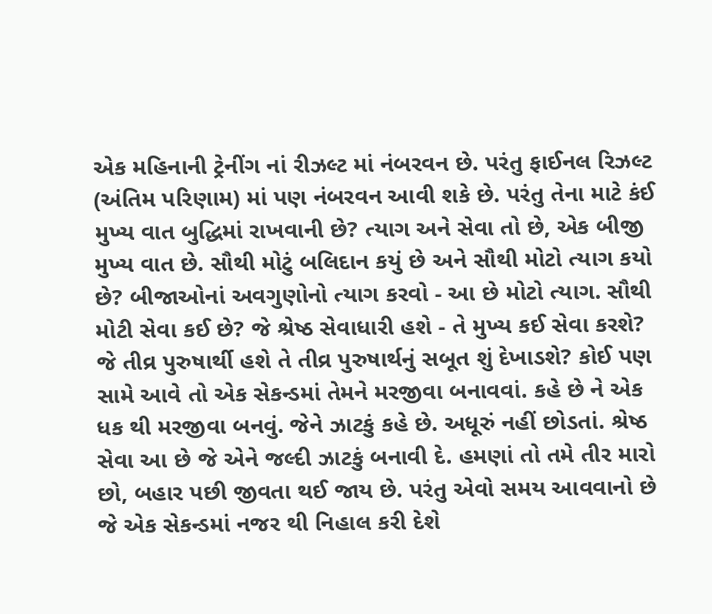એક મહિનાની ટ્રેનીંગ નાં રીઝલ્ટ માં નંબરવન છે. પરંતુ ફાઈનલ રિઝલ્ટ (અંતિમ પરિણામ) માં પણ નંબરવન આવી શકે છે. પરંતુ તેના માટે કંઈ મુખ્ય વાત બુદ્ધિમાં રાખવાની છે? ત્યાગ અને સેવા તો છે, એક બીજી મુખ્ય વાત છે. સૌથી મોટું બલિદાન કયું છે અને સૌથી મોટો ત્યાગ કયો છે? બીજાઓનાં અવગુણોનો ત્યાગ કરવો - આ છે મોટો ત્યાગ. સૌથી મોટી સેવા કઈ છે? જે શ્રેષ્ઠ સેવાધારી હશે - તે મુખ્ય કઈ સેવા કરશે? જે તીવ્ર પુરુષાર્થી હશે તે તીવ્ર પુરુષાર્થનું સબૂત શું દેખાડશે? કોઈ પણ સામે આવે તો એક સેકન્ડમાં તેમને મરજીવા બનાવવાં. કહે છે ને એક ધક થી મરજીવા બનવું. જેને ઝાટકું કહે છે. અધૂરું નહીં છોડતાં. શ્રેષ્ઠ સેવા આ છે જે એને જલ્દી ઝાટકું બનાવી દે. હમણાં તો તમે તીર મારો છો, બહાર પછી જીવતા થઈ જાય છે. પરંતુ એવો સમય આવવાનો છે જે એક સેકન્ડમાં નજર થી નિહાલ કરી દેશે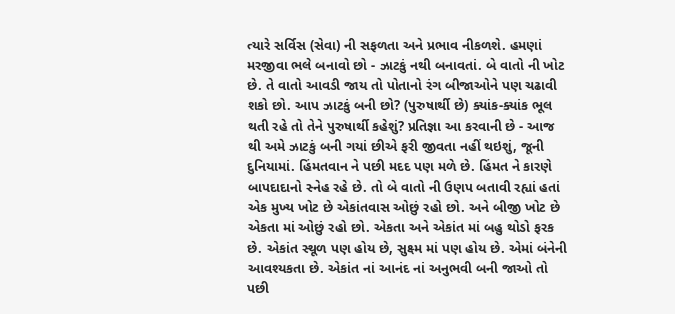ત્યારે સર્વિસ (સેવા) ની સફળતા અને પ્રભાવ નીકળશે. હમણાં મરજીવા ભલે બનાવો છો - ઝાટકું નથી બનાવતાં. બે વાતો ની ખોટ છે. તે વાતો આવડી જાય તો પોતાનો રંગ બીજાઓને પણ ચઢાવી શકો છો. આપ ઝાટકું બની છો? (પુરુષાર્થી છે) ક્યાંક-ક્યાંક ભૂલ થતી રહે તો તેને પુરુષાર્થી કહેશું? પ્રતિજ્ઞા આ કરવાની છે - આજ થી અમે ઝાટકું બની ગયાં છીએ ફરી જીવતા નહીં થઇશું, જૂની દુનિયામાં. હિંમતવાન ને પછી મદદ પણ મળે છે. હિંમત ને કારણે બાપદાદાનો સ્નેહ રહે છે. તો બે વાતો ની ઉણપ બતાવી રહ્યાં હતાં એક મુખ્ય ખોટ છે એકાંતવાસ ઓછું રહો છો. અને બીજી ખોટ છે એકતા માં ઓછું રહો છો. એકતા અને એકાંત માં બહુ થોડો ફરક છે. એકાંત સ્થૂળ પણ હોય છે, સુક્ષ્મ માં પણ હોય છે. એમાં બંનેની આવશ્યકતા છે. એકાંત નાં આનંદ નાં અનુભવી બની જાઓ તો પછી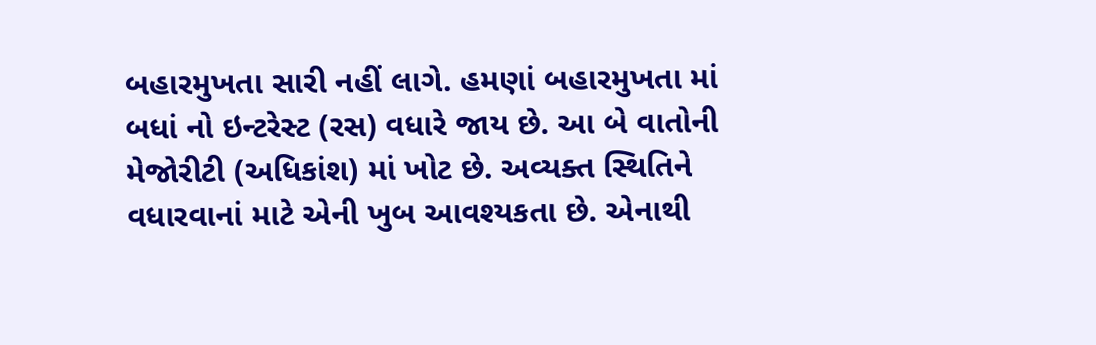બહારમુખતા સારી નહીં લાગે. હમણાં બહારમુખતા માં બધાં નો ઇન્ટરેસ્ટ (રસ) વધારે જાય છે. આ બે વાતોની મેજોરીટી (અધિકાંશ) માં ખોટ છે. અવ્યક્ત સ્થિતિને વધારવાનાં માટે એની ખુબ આવશ્યકતા છે. એનાથી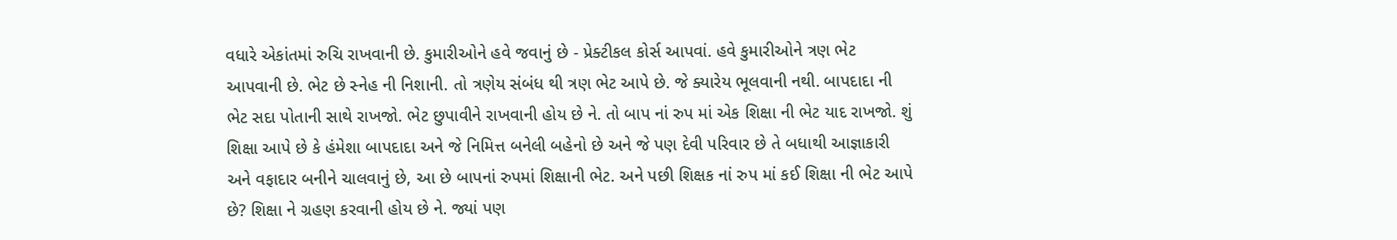વધારે એકાંતમાં રુચિ રાખવાની છે. કુમારીઓને હવે જવાનું છે - પ્રેક્ટીકલ કોર્સ આપવાં. હવે કુમારીઓને ત્રણ ભેટ આપવાની છે. ભેટ છે સ્નેહ ની નિશાની. તો ત્રણેય સંબંધ થી ત્રણ ભેટ આપે છે. જે ક્યારેય ભૂલવાની નથી. બાપદાદા ની ભેટ સદા પોતાની સાથે રાખજો. ભેટ છુપાવીને રાખવાની હોય છે ને. તો બાપ નાં રુપ માં એક શિક્ષા ની ભેટ યાદ રાખજો. શું શિક્ષા આપે છે કે હંમેશા બાપદાદા અને જે નિમિત્ત બનેલી બહેનો છે અને જે પણ દેવી પરિવાર છે તે બધાથી આજ્ઞાકારી અને વફાદાર બનીને ચાલવાનું છે, આ છે બાપનાં રુપમાં શિક્ષાની ભેટ. અને પછી શિક્ષક નાં રુપ માં કઈ શિક્ષા ની ભેટ આપે છે? શિક્ષા ને ગ્રહણ કરવાની હોય છે ને. જ્યાં પણ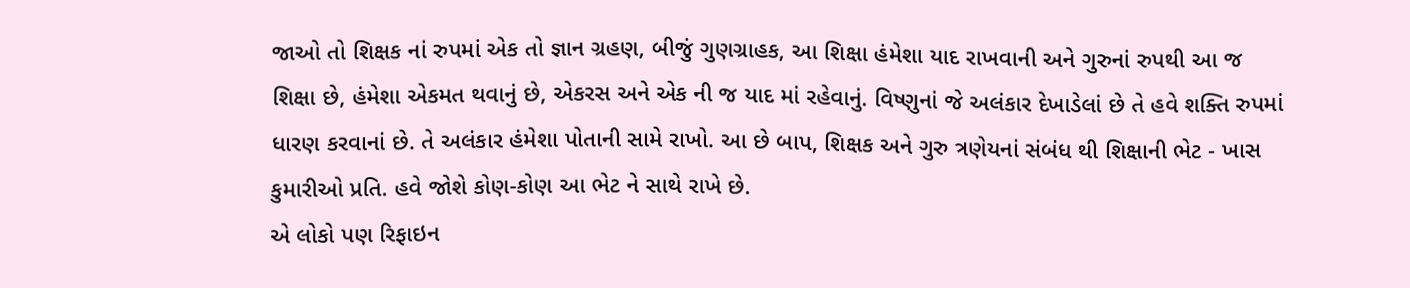જાઓ તો શિક્ષક નાં રુપમાં એક તો જ્ઞાન ગ્રહણ, બીજું ગુણગ્રાહક, આ શિક્ષા હંમેશા યાદ રાખવાની અને ગુરુનાં રુપથી આ જ શિક્ષા છે, હંમેશા એકમત થવાનું છે, એકરસ અને એક ની જ યાદ માં રહેવાનું. વિષ્ણુનાં જે અલંકાર દેખાડેલાં છે તે હવે શક્તિ રુપમાં ધારણ કરવાનાં છે. તે અલંકાર હંમેશા પોતાની સામે રાખો. આ છે બાપ, શિક્ષક અને ગુરુ ત્રણેયનાં સંબંધ થી શિક્ષાની ભેટ - ખાસ કુમારીઓ પ્રતિ. હવે જોશે કોણ-કોણ આ ભેટ ને સાથે રાખે છે.
એ લોકો પણ રિફાઇન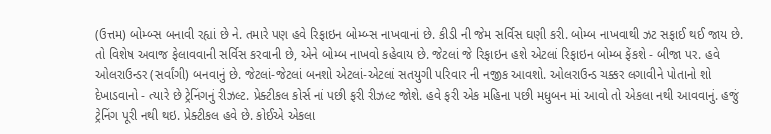(ઉત્તમ) બોમ્બ્સ બનાવી રહ્યાં છે ને. તમારે પણ હવે રિફાઇન બોમ્બ્સ નાખવાનાં છે. કીડી ની જેમ સર્વિસ ઘણી કરી. બોમ્બ નાખવાથી ઝટ સફાઈ થઈ જાય છે. તો વિશેષ અવાજ ફેલાવવાની સર્વિસ કરવાની છે, એને બોમ્બ નાખવો કહેવાય છે. જેટલાં જે રિફાઇન હશે એટલાં રિફાઇન બોમ્બ ફેંકશે - બીજા પર. હવે ઓલરાઉન્ડર (સર્વાંગી) બનવાનું છે. જેટલાં-જેટલાં બનશો એટલાં-એટલાં સતયુગી પરિવાર ની નજીક આવશો. ઓલરાઉન્ડ ચક્કર લગાવીને પોતાનો શો દેખાડવાનો - ત્યારે છે ટ્રેનિંગનું રીઝલ્ટ. પ્રેક્ટીકલ કોર્સ નાં પછી ફરી રીઝલ્ટ જોશે. હવે ફરી એક મહિના પછી મધુબન માં આવો તો એકલા નથી આવવાનું. હજું ટ્રેનિંગ પૂરી નથી થઇ. પ્રેક્ટીકલ હવે છે. કોઈએ એકલા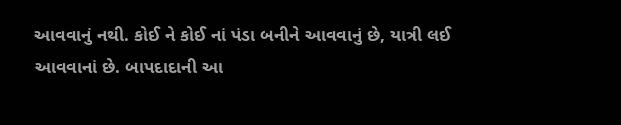આવવાનું નથી. કોઈ ને કોઈ નાં પંડા બનીને આવવાનું છે, યાત્રી લઈ આવવાનાં છે. બાપદાદાની આ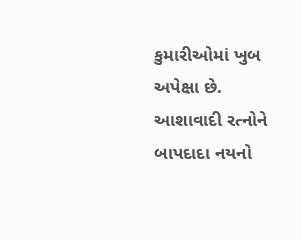કુમારીઓમાં ખુબ અપેક્ષા છે. આશાવાદી રત્નોને બાપદાદા નયનો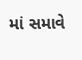માં સમાવે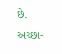છે. અચ્છા-